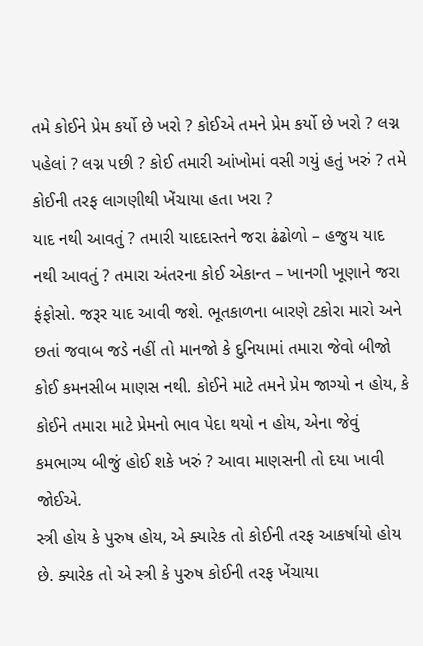તમે કોઈને પ્રેમ કર્યો છે ખરો ? કોઈએ તમને પ્રેમ કર્યો છે ખરો ? લગ્ન પહેલાં ? લગ્ન પછી ? કોઈ તમારી આંખોમાં વસી ગયું હતું ખરું ? તમે કોઈની તરફ લાગણીથી ખેંચાયા હતા ખરા ?
યાદ નથી આવતું ? તમારી યાદદાસ્તને જરા ઢંઢોળો – હજુય યાદ નથી આવતું ? તમારા અંતરના કોઈ એકાન્ત – ખાનગી ખૂણાને જરા ફંફોસો. જરૂર યાદ આવી જશે. ભૂતકાળના બારણે ટકોરા મારો અને છતાં જવાબ જડે નહીં તો માનજો કે દુનિયામાં તમારા જેવો બીજો કોઈ કમનસીબ માણસ નથી. કોઈને માટે તમને પ્રેમ જાગ્યો ન હોય, કે કોઈને તમારા માટે પ્રેમનો ભાવ પેદા થયો ન હોય, એના જેવું કમભાગ્ય બીજું હોઈ શકે ખરું ? આવા માણસની તો દયા ખાવી જોઈએ.
સ્ત્રી હોય કે પુરુષ હોય, એ ક્યારેક તો કોઈની તરફ આકર્ષાયો હોય છે. ક્યારેક તો એ સ્ત્રી કે પુરુષ કોઈની તરફ ખેંચાયા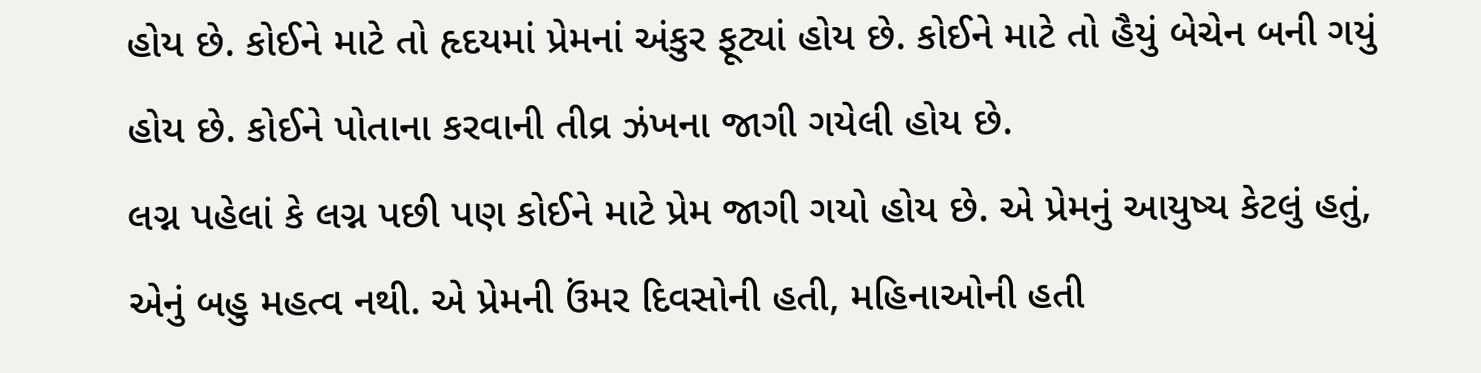હોય છે. કોઈને માટે તો હૃદયમાં પ્રેમનાં અંકુર ફૂટ્યાં હોય છે. કોઈને માટે તો હૈયું બેચેન બની ગયું હોય છે. કોઈને પોતાના કરવાની તીવ્ર ઝંખના જાગી ગયેલી હોય છે.
લગ્ન પહેલાં કે લગ્ન પછી પણ કોઈને માટે પ્રેમ જાગી ગયો હોય છે. એ પ્રેમનું આયુષ્ય કેટલું હતું, એનું બહુ મહત્વ નથી. એ પ્રેમની ઉંમર દિવસોની હતી, મહિનાઓની હતી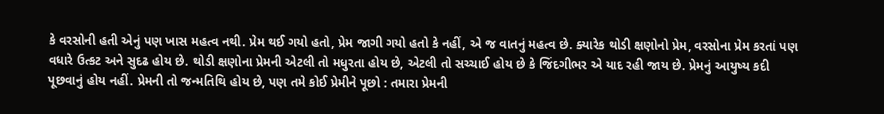કે વરસોની હતી એનું પણ ખાસ મહત્વ નથી. પ્રેમ થઈ ગયો હતો, પ્રેમ જાગી ગયો હતો કે નહીં, એ જ વાતનું મહત્વ છે. ક્યારેક થોડી ક્ષણોનો પ્રેમ, વરસોના પ્રેમ કરતાં પણ વધારે ઉત્કટ અને સુદઢ હોય છે. થોડી ક્ષણોના પ્રેમની એટલી તો મધુરતા હોય છે, એટલી તો સચ્ચાઈ હોય છે કે જિંદગીભર એ યાદ રહી જાય છે. પ્રેમનું આયુષ્ય કદી પૂછવાનું હોય નહીં. પ્રેમની તો જન્મતિથિ હોય છે, પણ તમે કોઈ પ્રેમીને પૂછો : તમારા પ્રેમની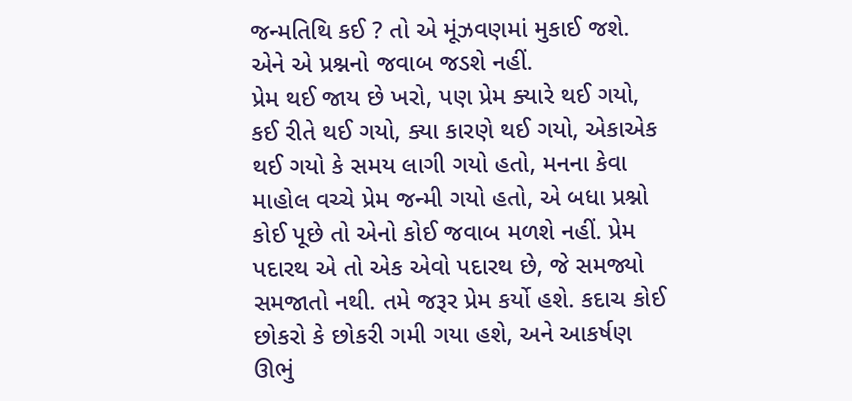જન્મતિથિ કઈ ? તો એ મૂંઝવણમાં મુકાઈ જશે. એને એ પ્રશ્નનો જવાબ જડશે નહીં.
પ્રેમ થઈ જાય છે ખરો, પણ પ્રેમ ક્યારે થઈ ગયો, કઈ રીતે થઈ ગયો, ક્યા કારણે થઈ ગયો, એકાએક થઈ ગયો કે સમય લાગી ગયો હતો, મનના કેવા માહોલ વચ્ચે પ્રેમ જન્મી ગયો હતો, એ બધા પ્રશ્નો કોઈ પૂછે તો એનો કોઈ જવાબ મળશે નહીં. પ્રેમ પદારથ એ તો એક એવો પદારથ છે, જે સમજ્યો સમજાતો નથી. તમે જરૂર પ્રેમ કર્યો હશે. કદાચ કોઈ છોકરો કે છોકરી ગમી ગયા હશે, અને આકર્ષણ ઊભું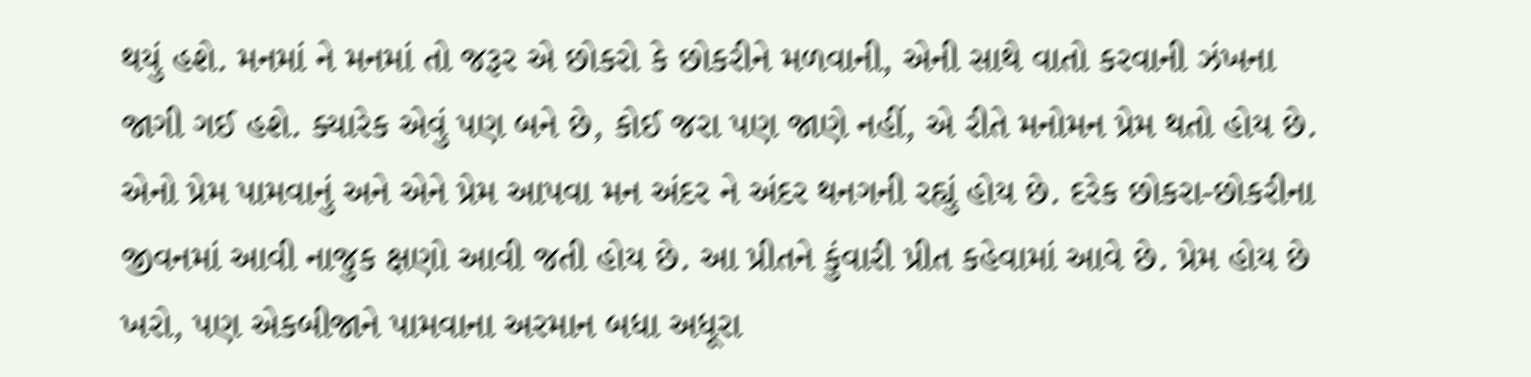થયું હશે. મનમાં ને મનમાં તો જરૂર એ છોકરો કે છોકરીને મળવાની, એની સાથે વાતો કરવાની ઝંખના જાગી ગઈ હશે. ક્યારેક એવું પણ બને છે, કોઈ જરા પણ જાણે નહીં, એ રીતે મનોમન પ્રેમ થતો હોય છે. એનો પ્રેમ પામવાનું અને એને પ્રેમ આપવા મન અંદર ને અંદર થનગની રહ્યું હોય છે. દરેક છોકરા-છોકરીના જીવનમાં આવી નાજુક ક્ષણો આવી જતી હોય છે. આ પ્રીતને કુંવારી પ્રીત કહેવામાં આવે છે. પ્રેમ હોય છે ખરો, પણ એકબીજાને પામવાના અરમાન બધા અધૂરા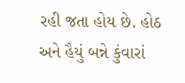રહી જતા હોય છે. હોઠ અને હૈયું બન્ને કુંવારાં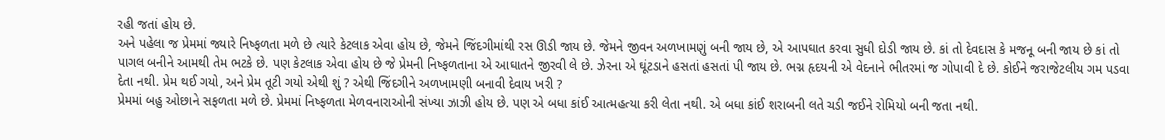રહી જતાં હોય છે.
અને પહેલા જ પ્રેમમાં જ્યારે નિષ્ફળતા મળે છે ત્યારે કેટલાક એવા હોય છે, જેમને જિંદગીમાંથી રસ ઊડી જાય છે. જેમને જીવન અળખામણું બની જાય છે, એ આપઘાત કરવા સુધી દોડી જાય છે. કાં તો દેવદાસ કે મજનૂ બની જાય છે કાં તો પાગલ બનીને આમથી તેમ ભટકે છે. પણ કેટલાક એવા હોય છે જે પ્રેમની નિષ્ફળતાના એ આઘાતને જીરવી લે છે. ઝેરના એ ઘૂંટડાને હસતાં હસતાં પી જાય છે. ભગ્ન હૃદયની એ વેદનાને ભીતરમાં જ ગોપાવી દે છે. કોઈને જરાજેટલીય ગમ પડવા દેતા નથી. પ્રેમ થઈ ગયો, અને પ્રેમ તૂટી ગયો એથી શું ? એથી જિંદગીને અળખામણી બનાવી દેવાય ખરી ?
પ્રેમમાં બહુ ઓછાને સફળતા મળે છે. પ્રેમમાં નિષ્ફળતા મેળવનારાઓની સંખ્યા ઝાઝી હોય છે. પણ એ બધા કાંઈ આત્મહત્યા કરી લેતા નથી. એ બધા કાંઈ શરાબની લતે ચડી જઈને રોમિયો બની જતા નથી.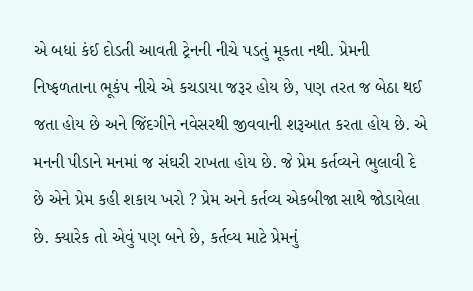એ બધાં કંઈ દોડતી આવતી ટ્રેનની નીચે પડતું મૂકતા નથી. પ્રેમની નિષ્ફળતાના ભૂકંપ નીચે એ કચડાયા જરૂર હોય છે, પણ તરત જ બેઠા થઈ જતા હોય છે અને જિંદગીને નવેસરથી જીવવાની શરૂઆત કરતા હોય છે. એ મનની પીડાને મનમાં જ સંઘરી રાખતા હોય છે. જે પ્રેમ કર્તવ્યને ભુલાવી દે છે એને પ્રેમ કહી શકાય ખરો ? પ્રેમ અને કર્તવ્ય એકબીજા સાથે જોડાયેલા છે. ક્યારેક તો એવું પણ બને છે, કર્તવ્ય માટે પ્રેમનું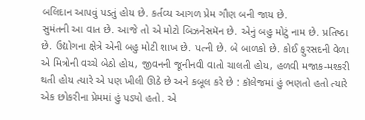બલિદાન આપવું પડતું હોય છે. કર્તવ્ય આગળ પ્રેમ ગૌણ બની જાય છે.
સુમંતની આ વાત છે. આજે તો એ મોટો બિઝનેસમૅન છે. એનું બહુ મોટું નામ છે. પ્રતિષ્ઠા છે. ઉદ્યોગના ક્ષેત્રે એની બહુ મોટી શાખ છે. પત્ની છે. બે બાળકો છે. કોઈ ફુરસદની વેળા એ મિત્રોની વચ્ચે બેઠો હોય, જીવનની જૂનીનવી વાતો ચાલતી હોય, હળવી મજાક-મશ્કરી થતી હોય ત્યારે એ પણ ખીલી ઊઠે છે અને કબૂલ કરે છે : કૉલેજમાં હું ભણતો હતો ત્યારે એક છોકરીના પ્રેમમાં હું પડ્યો હતો. એ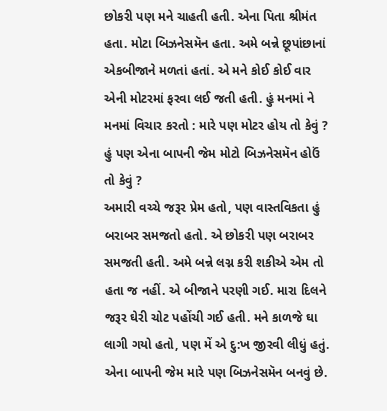છોકરી પણ મને ચાહતી હતી. એના પિતા શ્રીમંત હતા. મોટા બિઝનેસમૅન હતા. અમે બન્ને છૂપાંછાનાં એકબીજાને મળતાં હતાં. એ મને કોઈ કોઈ વાર એની મોટરમાં ફરવા લઈ જતી હતી. હું મનમાં ને મનમાં વિચાર કરતો : મારે પણ મોટર હોય તો કેવું ? હું પણ એના બાપની જેમ મોટો બિઝનેસમૅન હોઉં તો કેવું ?
અમારી વચ્ચે જરૂર પ્રેમ હતો, પણ વાસ્તવિકતા હું બરાબર સમજતો હતો. એ છોકરી પણ બરાબર સમજતી હતી. અમે બન્ને લગ્ન કરી શકીએ એમ તો હતા જ નહીં. એ બીજાને પરણી ગઈ. મારા દિલને જરૂર ઘેરી ચોટ પહોંચી ગઈ હતી. મને કાળજે ઘા લાગી ગયો હતો, પણ મેં એ દુ:ખ જીરવી લીધું હતું. એના બાપની જેમ મારે પણ બિઝનેસમૅન બનવું છે.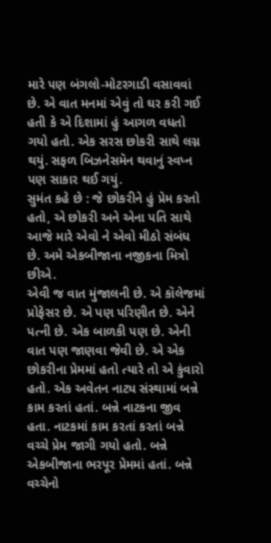મારે પણ બંગલો-મોટરગાડી વસાવવાં છે. એ વાત મનમાં એવું તો ઘર કરી ગઈ હતી કે એ દિશામાં હું આગળ વધતો ગયો હતો. એક સરસ છોકરી સાથે લગ્ન થયું. સફળ બિઝનેસમૅન થવાનું સ્વપ્ન પણ સાકાર થઈ ગયું.
સુમંત કહે છે : જે છોકરીને હું પ્રેમ કરતો હતો, એ છોકરી અને એના પતિ સાથે આજે મારે એવો ને એવો મીઠો સંબંધ છે. અમે એકબીજાના નજીકના મિત્રો છીએ.
એવી જ વાત મુંજાલની છે. એ કૉલેજમાં પ્રોફેસર છે. એ પણ પરિણીત છે. એને પત્ની છે. એક બાળકી પણ છે. એની વાત પણ જાણવા જેવી છે. એ એક છોકરીના પ્રેમમાં હતો ત્યારે તો એ કુંવારો હતો. એક અવેતન નાટ્ય સંસ્થામાં બન્ને કામ કરતાં હતાં. બન્ને નાટકના જીવ હતા. નાટકમાં કામ કરતાં કરતાં બન્ને વચ્ચે પ્રેમ જાગી ગયો હતો. બન્ને એકબીજાના ભરપૂર પ્રેમમાં હતાં. બન્ને વચ્ચેનો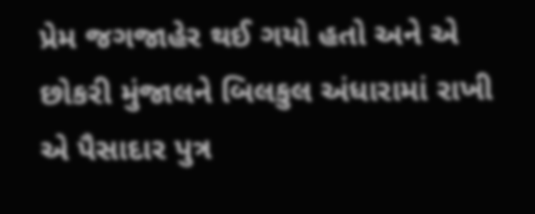પ્રેમ જગજાહેર થઈ ગયો હતો અને એ છોકરી મુંજાલને બિલકુલ અંધારામાં રાખી એ પૈસાદાર પુત્ર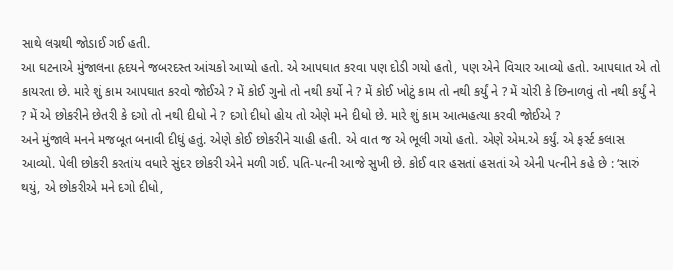સાથે લગ્નથી જોડાઈ ગઈ હતી.
આ ઘટનાએ મુંજાલના હૃદયને જબરદસ્ત આંચકો આપ્યો હતો. એ આપઘાત કરવા પણ દોડી ગયો હતો, પણ એને વિચાર આવ્યો હતો. આપઘાત એ તો કાયરતા છે. મારે શું કામ આપઘાત કરવો જોઈએ ? મેં કોઈ ગુનો તો નથી કર્યો ને ? મેં કોઈ ખોટું કામ તો નથી કર્યું ને ? મેં ચોરી કે છિનાળવું તો નથી કર્યું ને ? મેં એ છોકરીને છેતરી કે દગો તો નથી દીધો ને ? દગો દીધો હોય તો એણે મને દીધો છે. મારે શું કામ આત્મહત્યા કરવી જોઈએ ?
અને મુંજાલે મનને મજબૂત બનાવી દીધું હતું. એણે કોઈ છોકરીને ચાહી હતી. એ વાત જ એ ભૂલી ગયો હતો. એણે એમ.એ કર્યું. એ ફર્સ્ટ કલાસ આવ્યો. પેલી છોકરી કરતાંય વધારે સુંદર છોકરી એને મળી ગઈ. પતિ-પત્ની આજે સુખી છે. કોઈ વાર હસતાં હસતાં એ એની પત્નીને કહે છે : ‘સારું થયું, એ છોકરીએ મને દગો દીધો,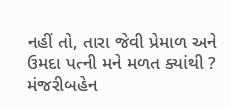નહીં તો, તારા જેવી પ્રેમાળ અને ઉમદા પત્ની મને મળત ક્યાંથી ?
મંજરીબહેન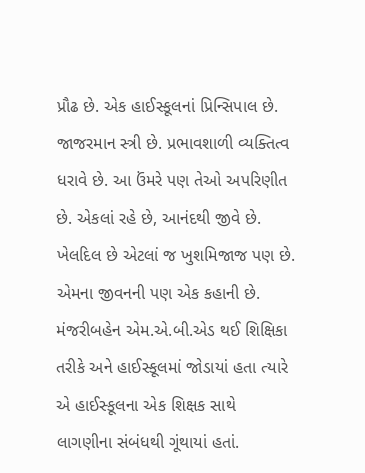પ્રૌઢ છે. એક હાઈસ્કૂલનાં પ્રિન્સિપાલ છે. જાજરમાન સ્ત્રી છે. પ્રભાવશાળી વ્યક્તિત્વ ધરાવે છે. આ ઉંમરે પણ તેઓ અપરિણીત છે. એકલાં રહે છે, આનંદથી જીવે છે. ખેલદિલ છે એટલાં જ ખુશમિજાજ પણ છે. એમના જીવનની પણ એક કહાની છે.
મંજરીબહેન એમ.એ.બી.એડ થઈ શિક્ષિકા તરીકે અને હાઈસ્કૂલમાં જોડાયાં હતા ત્યારે એ હાઈસ્કૂલના એક શિક્ષક સાથે લાગણીના સંબંધથી ગૂંથાયાં હતાં.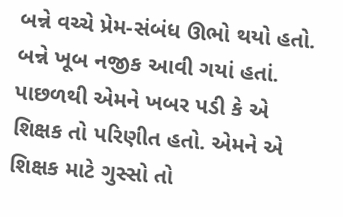બન્ને વચ્ચે પ્રેમ-સંબંધ ઊભો થયો હતો. બન્ને ખૂબ નજીક આવી ગયાં હતાં. પાછળથી એમને ખબર પડી કે એ શિક્ષક તો પરિણીત હતો. એમને એ શિક્ષક માટે ગુસ્સો તો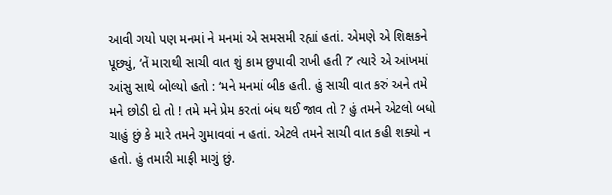આવી ગયો પણ મનમાં ને મનમાં એ સમસમી રહ્યાં હતાં. એમણે એ શિક્ષકને પૂછ્યું, ‘તેં મારાથી સાચી વાત શું કામ છુપાવી રાખી હતી ?’ ત્યારે એ આંખમાં આંસુ સાથે બોલ્યો હતો : ‘મને મનમાં બીક હતી. હું સાચી વાત કરું અને તમે મને છોડી દો તો ! તમે મને પ્રેમ કરતાં બંધ થઈ જાવ તો ? હું તમને એટલો બધો ચાહું છું કે મારે તમને ગુમાવવાં ન હતાં. એટલે તમને સાચી વાત કહી શક્યો ન હતો. હું તમારી માફી માગું છું.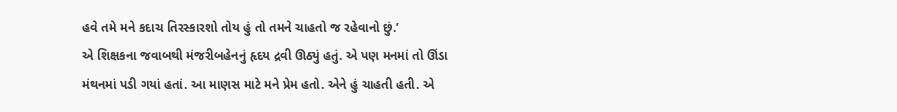હવે તમે મને કદાચ તિરસ્કારશો તોય હું તો તમને ચાહતો જ રહેવાનો છું.’
એ શિક્ષકના જવાબથી મંજરીબહેનનું હૃદય દ્રવી ઊઠ્યું હતું. એ પણ મનમાં તો ઊંડા મંથનમાં પડી ગયાં હતાં. આ માણસ માટે મને પ્રેમ હતો. એને હું ચાહતી હતી. એ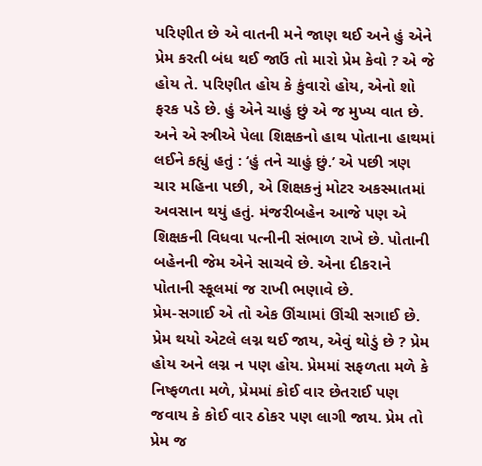પરિણીત છે એ વાતની મને જાણ થઈ અને હું એને પ્રેમ કરતી બંધ થઈ જાઉં તો મારો પ્રેમ કેવો ? એ જે હોય તે. પરિણીત હોય કે કુંવારો હોય, એનો શો ફરક પડે છે. હું એને ચાહું છું એ જ મુખ્ય વાત છે.
અને એ સ્ત્રીએ પેલા શિક્ષકનો હાથ પોતાના હાથમાં લઈને કહ્યું હતું : ‘હું તને ચાહું છું.’ એ પછી ત્રણ ચાર મહિના પછી, એ શિક્ષકનું મોટર અકસ્માતમાં અવસાન થયું હતું. મંજરીબહેન આજે પણ એ શિક્ષકની વિધવા પત્નીની સંભાળ રાખે છે. પોતાની બહેનની જેમ એને સાચવે છે. એના દીકરાને પોતાની સ્કૂલમાં જ રાખી ભણાવે છે.
પ્રેમ-સગાઈ એ તો એક ઊંચામાં ઊંચી સગાઈ છે. પ્રેમ થયો એટલે લગ્ન થઈ જાય, એવું થોડું છે ? પ્રેમ હોય અને લગ્ન ન પણ હોય. પ્રેમમાં સફળતા મળે કે નિષ્ફળતા મળે, પ્રેમમાં કોઈ વાર છેતરાઈ પણ જવાય કે કોઈ વાર ઠોકર પણ લાગી જાય. પ્રેમ તો પ્રેમ જ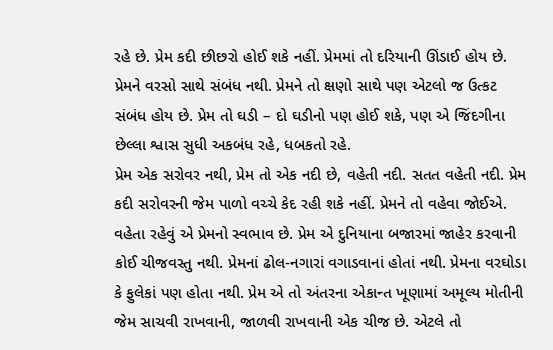રહે છે. પ્રેમ કદી છીછરો હોઈ શકે નહીં. પ્રેમમાં તો દરિયાની ઊંડાઈ હોય છે. પ્રેમને વરસો સાથે સંબંધ નથી. પ્રેમને તો ક્ષણો સાથે પણ એટલો જ ઉત્કટ સંબંધ હોય છે. પ્રેમ તો ઘડી – દો ઘડીનો પણ હોઈ શકે, પણ એ જિંદગીના છેલ્લા શ્વાસ સુધી અકબંધ રહે, ધબકતો રહે.
પ્રેમ એક સરોવર નથી, પ્રેમ તો એક નદી છે, વહેતી નદી. સતત વહેતી નદી. પ્રેમ કદી સરોવરની જેમ પાળો વચ્ચે કેદ રહી શકે નહીં. પ્રેમને તો વહેવા જોઈએ. વહેતા રહેવું એ પ્રેમનો સ્વભાવ છે. પ્રેમ એ દુનિયાના બજારમાં જાહેર કરવાની કોઈ ચીજવસ્તુ નથી. પ્રેમનાં ઢોલ-નગારાં વગાડવાનાં હોતાં નથી. પ્રેમના વરઘોડા કે ફુલેકાં પણ હોતા નથી. પ્રેમ એ તો અંતરના એકાન્ત ખૂણામાં અમૂલ્ય મોતીની જેમ સાચવી રાખવાની, જાળવી રાખવાની એક ચીજ છે. એટલે તો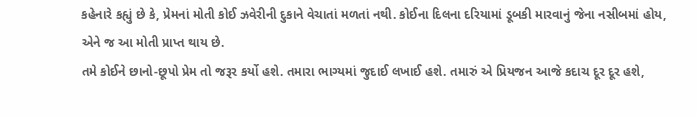કહેનારે કહ્યું છે કે, પ્રેમનાં મોતી કોઈ ઝવેરીની દુકાને વેચાતાં મળતાં નથી. કોઈના દિલના દરિયામાં ડૂબકી મારવાનું જેના નસીબમાં હોય, એને જ આ મોતી પ્રાપ્ત થાય છે.
તમે કોઈને છાનો-છૂપો પ્રેમ તો જરૂર કર્યો હશે. તમારા ભાગ્યમાં જુદાઈ લખાઈ હશે. તમારું એ પ્રિયજન આજે કદાચ દૂર દૂર હશે,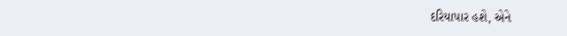દરિયાપાર હશે, એને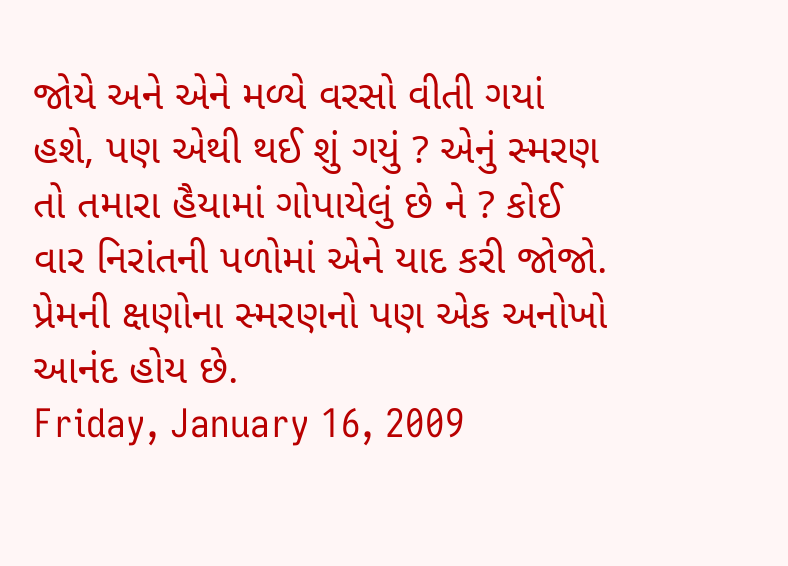જોયે અને એને મળ્યે વરસો વીતી ગયાં હશે, પણ એથી થઈ શું ગયું ? એનું સ્મરણ તો તમારા હૈયામાં ગોપાયેલું છે ને ? કોઈ વાર નિરાંતની પળોમાં એને યાદ કરી જોજો. પ્રેમની ક્ષણોના સ્મરણનો પણ એક અનોખો આનંદ હોય છે.
Friday, January 16, 2009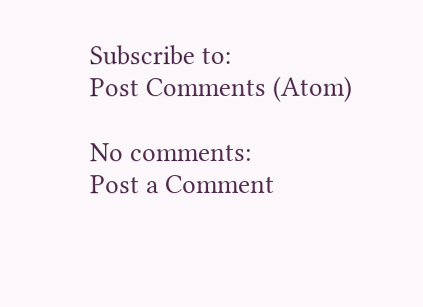Subscribe to:
Post Comments (Atom)

No comments:
Post a Comment